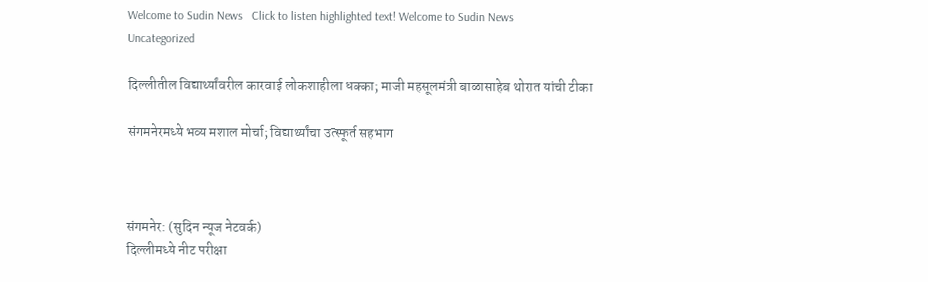Welcome to Sudin News   Click to listen highlighted text! Welcome to Sudin News
Uncategorized

दिल्लीतील विद्यार्थ्यांवरील कारवाई लोकशाहीला धक्का; माजी महसूलमंत्री बाळासाहेब थोरात यांची टीका

संगमनेरमध्ये भव्य मशाल मोर्चा; विद्यार्थ्यांचा उत्स्फूर्त सहभाग



संगमनेर: (सुदिन न्यूज नेटवर्क)
दिल्लीमध्ये नीट परीक्षा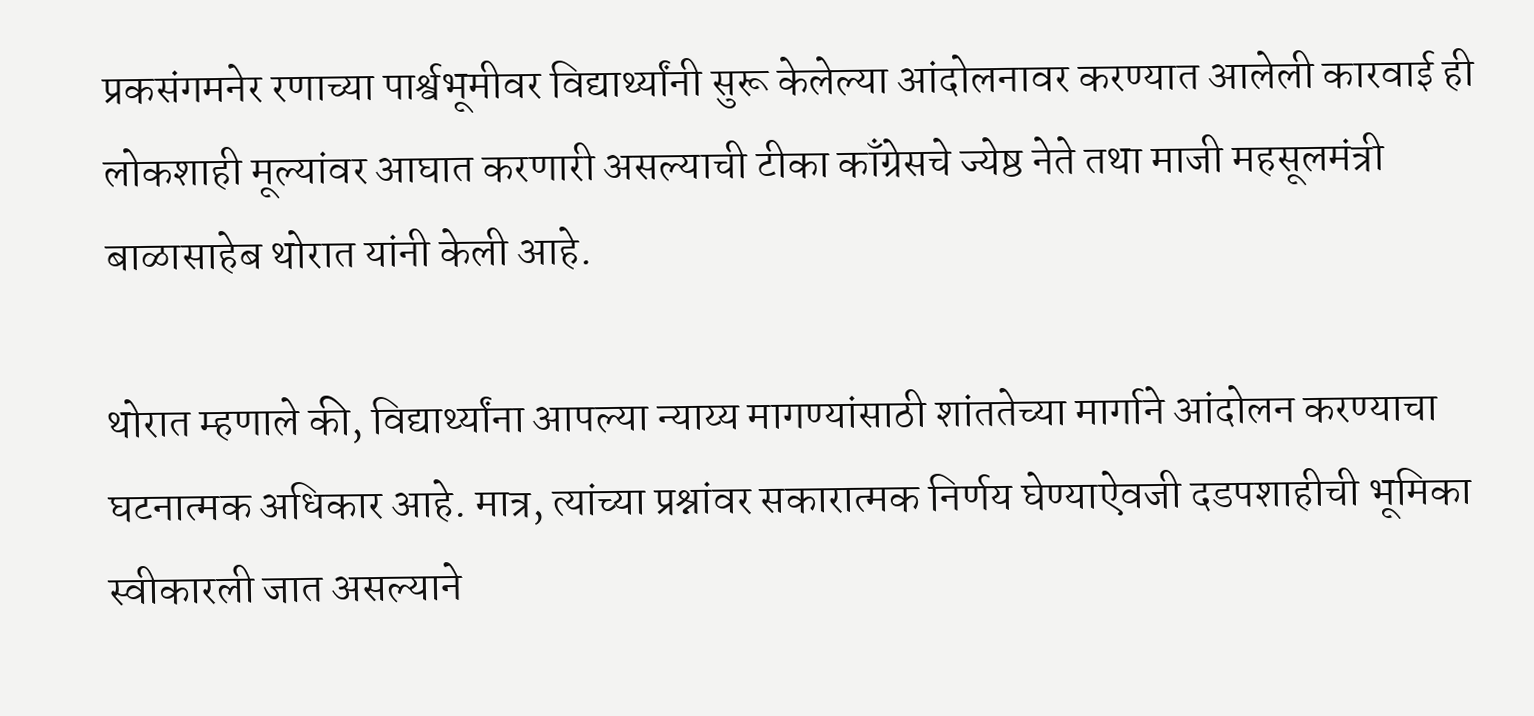प्रकसंगमनेर रणाच्या पार्श्वभूमीवर विद्यार्थ्यांनी सुरू केलेल्या आंदोलनावर करण्यात आलेली कारवाई ही लोकशाही मूल्यांवर आघात करणारी असल्याची टीका काँग्रेसचे ज्येष्ठ नेते तथा माजी महसूलमंत्री बाळासाहेब थोरात यांनी केली आहे.

थोरात म्हणाले की, विद्यार्थ्यांना आपल्या न्याय्य मागण्यांसाठी शांततेच्या मार्गाने आंदोलन करण्याचा घटनात्मक अधिकार आहे. मात्र, त्यांच्या प्रश्नांवर सकारात्मक निर्णय घेण्याऐवजी दडपशाहीची भूमिका स्वीकारली जात असल्याने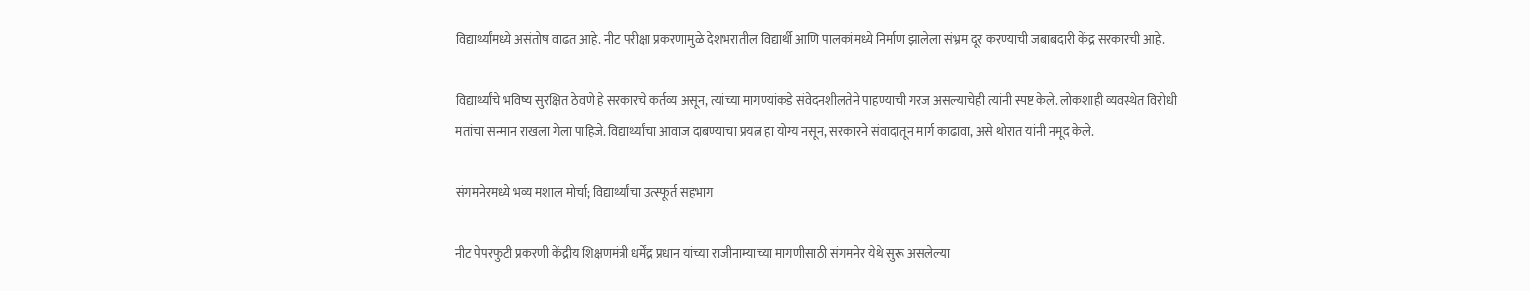विद्यार्थ्यांमध्ये असंतोष वाढत आहे. नीट परीक्षा प्रकरणामुळे देशभरातील विद्यार्थी आणि पालकांमध्ये निर्माण झालेला संभ्रम दूर करण्याची जबाबदारी केंद्र सरकारची आहे.

विद्यार्थ्यांचे भविष्य सुरक्षित ठेवणे हे सरकारचे कर्तव्य असून, त्यांच्या मागण्यांकडे संवेदनशीलतेने पाहण्याची गरज असल्याचेही त्यांनी स्पष्ट केले. लोकशाही व्यवस्थेत विरोधी मतांचा सन्मान राखला गेला पाहिजे. विद्यार्थ्यांचा आवाज दाबण्याचा प्रयत्न हा योग्य नसून, सरकारने संवादातून मार्ग काढावा, असे थोरात यांनी नमूद केले.

संगमनेरमध्ये भव्य मशाल मोर्चा; विद्यार्थ्यांचा उत्स्फूर्त सहभाग

नीट पेपरफुटी प्रकरणी केंद्रीय शिक्षणमंत्री धर्मेंद्र प्रधान यांच्या राजीनाम्याच्या मागणीसाठी संगमनेर येथे सुरू असलेल्या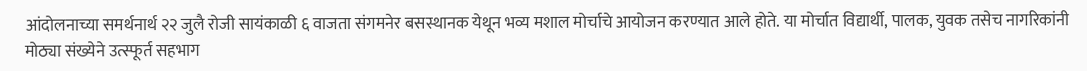आंदोलनाच्या समर्थनार्थ २२ जुलै रोजी सायंकाळी ६ वाजता संगमनेर बसस्थानक येथून भव्य मशाल मोर्चाचे आयोजन करण्यात आले होते. या मोर्चात विद्यार्थी, पालक, युवक तसेच नागरिकांनी मोठ्या संख्येने उत्स्फूर्त सहभाग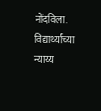नोंदविला. विद्यार्थ्यांच्या न्याय्य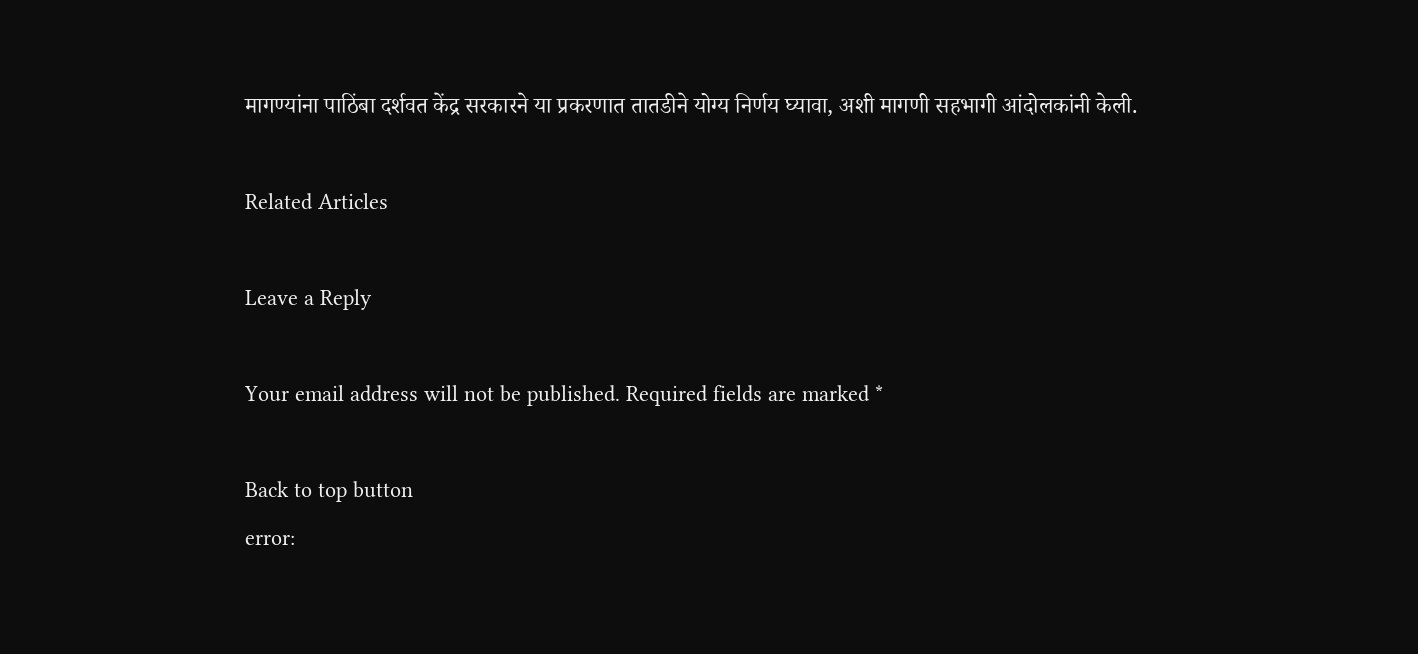मागण्यांना पाठिंबा दर्शवत केंद्र सरकारने या प्रकरणात तातडीने योग्य निर्णय घ्यावा, अशी मागणी सहभागी आंदोलकांनी केली.

Related Articles

Leave a Reply

Your email address will not be published. Required fields are marked *

Back to top button
error: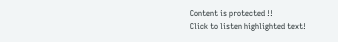Content is protected !!
Click to listen highlighted text!